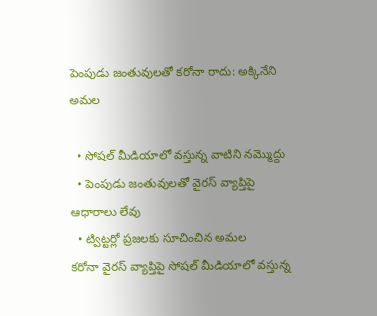పెంపుడు జంతువులతో కరోనా రాదు: అక్కినేని అమల

  • సోషల్ మీడియాలో వస్తున్న వాటిని నమ్మొద్దు
  • పెంపుడు జంతువులతో వైరస్ వ్యాప్తిపై ఆధారాలు లేవు
  • ట్విట్టర్లో ప్రజలకు సూచించిన అమల
కరోనా వైరస్ వ్యాప్తిపై సోషల్‌ మీడియాలో వస్తున్న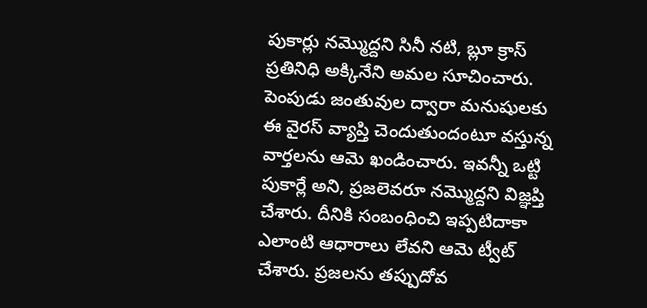పుకార్లు నమ్మొద్దని సినీ నటి, బ్లూ క్రాస్ ప్రతినిధి అక్కినేని అమల సూచించారు. పెంపుడు జంతువుల ద్వారా మనుషులకు ఈ వైరస్ వ్యాప్తి చెందుతుందంటూ వస్తున్న వార్తలను ఆమె ఖండించారు. ఇవన్నీ ఒట్టి పుకార్లే అని, ప్రజలెవరూ నమ్మొద్దని విజ్ఞప్తి చేశారు. దీనికి సంబంధించి ఇప్పటిదాకా ఎలాంటి ఆధారాలు లేవని ఆమె ట్వీట్ చేశారు. ప్రజలను తప్పుదోవ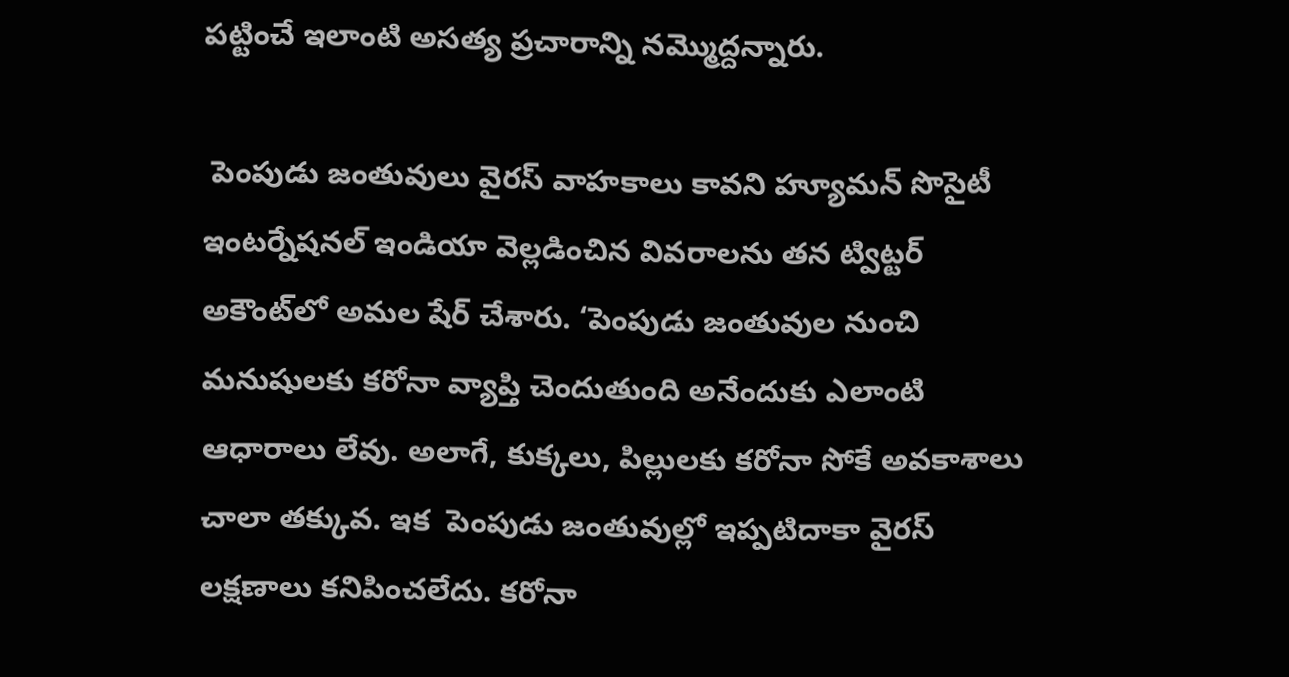పట్టించే ఇలాంటి అసత్య ప్రచారాన్ని నమ్మొద్దన్నారు.

 పెంపుడు జంతువులు వైరస్‌ వాహకాలు కావని హ్యూమన్ సొసైటీ ఇంటర్నేషనల్ ఇండియా వెల్లడించిన వివరాలను తన ట్విట్టర్ అకౌంట్‌లో అమల షేర్ చేశారు. ‘పెంపుడు జంతువుల నుంచి మనుషులకు కరోనా వ్యాప్తి చెందుతుంది అనేందుకు ఎలాంటి ఆధారాలు లేవు. అలాగే, కుక్కలు, పిల్లులకు కరోనా సోకే అవకాశాలు చాలా తక్కువ. ఇక  పెంపుడు జంతువుల్లో ఇప్పటిదాకా వైరస్ లక్షణాలు కనిపించలేదు. కరోనా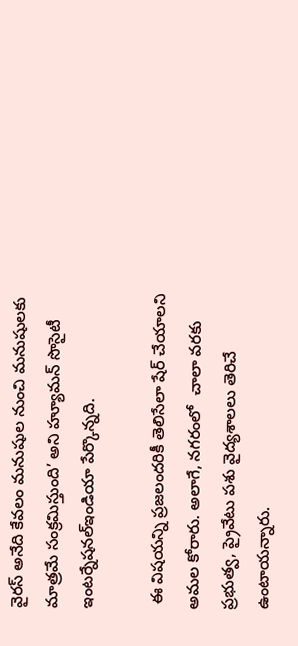వైరస్‌ అనేది కేవలం మనుషుల నుంచి మనుషులకు మాత్రమే సంక్రమిస్తుంది’ అని హ్యూమన్ సొసైటీ ఇంటర్నేషనల్ఇండియా పేర్కొన్నది.

 ఈ విషయన్ని ప్రజలందరికీ తెలిసేలా షేర్ చేయాలని అమల కోరారు. అలాగే, నగరంలో  చాలా వరకు ప్రభుత్వ, ప్రైవేటు పశు వైద్యశాలలు తెరిచే ఉంటాయన్నారు.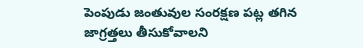పెంపుడు జంతువుల సంరక్షణ పట్ల తగిన జాగ్రత్తలు తీసుకోవాలని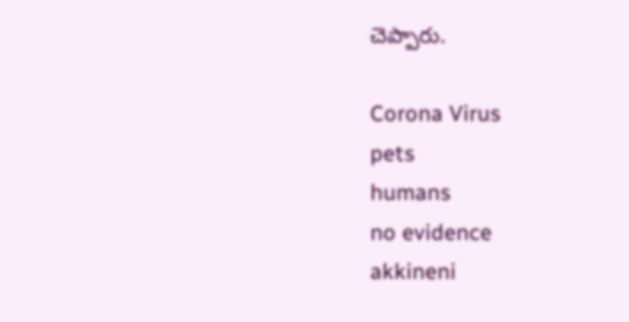చెప్పారు.

Corona Virus
pets
humans
no evidence
akkineni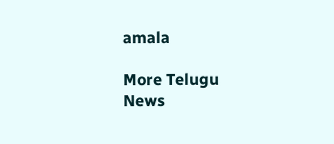amala

More Telugu News